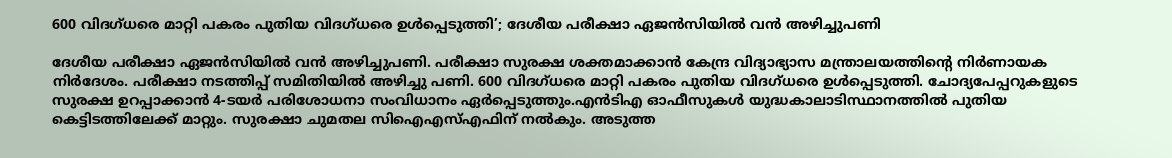600 വിദഗ്ധരെ മാറ്റി പകരം പുതിയ വിദഗ്ധരെ ഉൾപ്പെടുത്തി’; ദേശീയ പരീക്ഷാ ഏജൻസിയിൽ വൻ അഴിച്ചുപണി

ദേശീയ പരീക്ഷാ ഏജൻസിയിൽ വൻ അഴിച്ചുപണി. പരീക്ഷാ സുരക്ഷ ശക്തമാക്കാൻ കേന്ദ്ര വിദ്യാഭ്യാസ മന്ത്രാലയത്തിന്റെ നിർണായക നിർദേശം. പരീക്ഷാ നടത്തിപ്പ് സമിതിയിൽ അഴിച്ചു പണി. 600 വിദഗ്ധരെ മാറ്റി പകരം പുതിയ വിദഗ്ധരെ ഉൾപ്പെടുത്തി. ചോദ്യപേപ്പറുകളുടെ സുരക്ഷ ഉറപ്പാക്കാൻ 4-ടയർ പരിശോധനാ സംവിധാനം ഏർപ്പെടുത്തും.എൻടിഎ ഓഫീസുകൾ യുദ്ധകാലാടിസ്ഥാനത്തിൽ പുതിയ കെട്ടിടത്തിലേക്ക് മാറ്റും. സുരക്ഷാ ചുമതല സിഐഎസ്എഫിന് നൽകും. അടുത്ത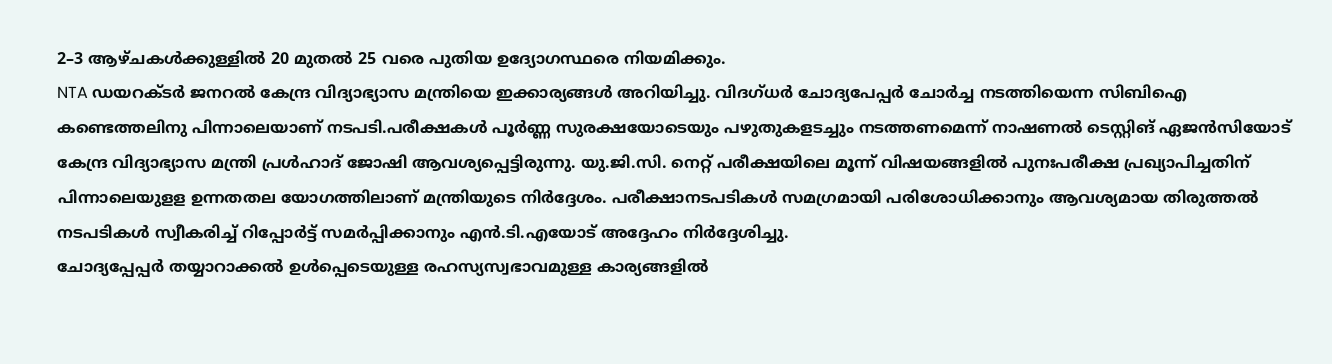2–3 ആഴ്ചകൾക്കുള്ളിൽ 20 മുതൽ 25 വരെ പുതിയ ഉദ്യോഗസ്ഥരെ നിയമിക്കും.
NTA ഡയറക്ടർ ജനറൽ കേന്ദ്ര വിദ്യാഭ്യാസ മന്ത്രിയെ ഇക്കാര്യങ്ങൾ അറിയിച്ചു. വിദഗ്ധർ ചോദ്യപേപ്പർ ചോർച്ച നടത്തിയെന്ന സിബിഐ കണ്ടെത്തലിനു പിന്നാലെയാണ് നടപടി.പരീക്ഷകൾ പൂർണ്ണ സുരക്ഷയോടെയും പഴുതുകളടച്ചും നടത്തണമെന്ന് നാഷണൽ ടെസ്റ്റിങ് ഏജൻസിയോട് കേന്ദ്ര വിദ്യാഭ്യാസ മന്ത്രി പ്രൾഹാദ് ജോഷി ആവശ്യപ്പെട്ടിരുന്നു. യു.ജി.സി. നെറ്റ് പരീക്ഷയിലെ മൂന്ന് വിഷയങ്ങളിൽ പുനഃപരീക്ഷ പ്രഖ്യാപിച്ചതിന് പിന്നാലെയുളള ഉന്നതതല യോഗത്തിലാണ് മന്ത്രിയുടെ നിർദ്ദേശം. പരീക്ഷാനടപടികൾ സമഗ്രമായി പരിശോധിക്കാനും ആവശ്യമായ തിരുത്തൽ നടപടികൾ സ്വീകരിച്ച് റിപ്പോർട്ട് സമർപ്പിക്കാനും എൻ.ടി.എയോട് അദ്ദേഹം നിർദ്ദേശിച്ചു.
ചോദ്യപ്പേപ്പർ തയ്യാറാക്കൽ ഉൾപ്പെടെയുള്ള രഹസ്യസ്വഭാവമുള്ള കാര്യങ്ങളിൽ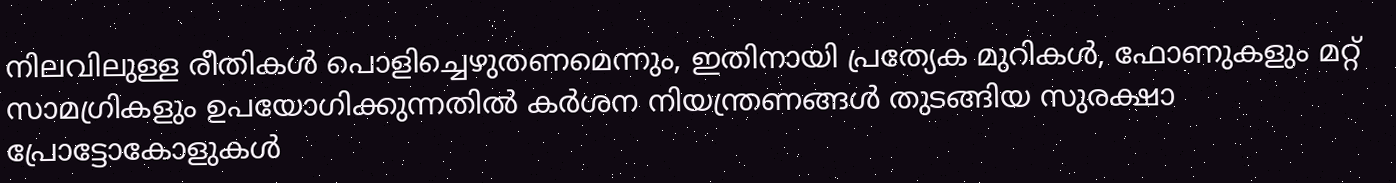നിലവിലുള്ള രീതികൾ പൊളിച്ചെഴുതണമെന്നും, ഇതിനായി പ്രത്യേക മുറികൾ, ഫോണുകളും മറ്റ് സാമഗ്രികളും ഉപയോഗിക്കുന്നതിൽ കർശന നിയന്ത്രണങ്ങൾ തുടങ്ങിയ സുരക്ഷാ പ്രോട്ടോകോളുകൾ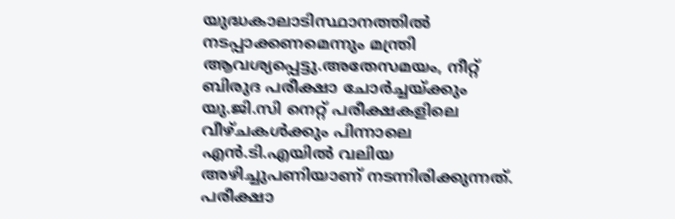യുദ്ധകാലാടിസ്ഥാനത്തിൽ നടപ്പാക്കണമെന്നും മന്ത്രി ആവശ്യപ്പെട്ടു.അതേസമയം, നീറ്റ് ബിരുദ പരീക്ഷാ ചോർച്ചയ്ക്കും യു.ജി.സി നെറ്റ് പരീക്ഷകളിലെ വീഴ്ചകൾക്കും പിന്നാലെ എൻ.ടി.എയിൽ വലിയ അഴിച്ചുപണിയാണ് നടന്നിരിക്കുന്നത്. പരീക്ഷാ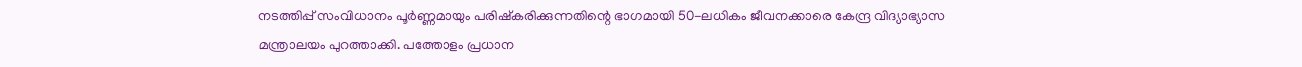നടത്തിപ്പ് സംവിധാനം പൂർണ്ണമായും പരിഷ്കരിക്കുന്നതിന്റെ ഭാഗമായി 50-ലധികം ജീവനക്കാരെ കേന്ദ്ര വിദ്യാഭ്യാസ മന്ത്രാലയം പുറത്താക്കി. പത്തോളം പ്രധാന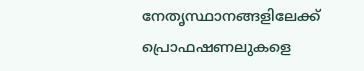നേതൃസ്ഥാനങ്ങളിലേക്ക് പ്രൊഫഷണലുകളെ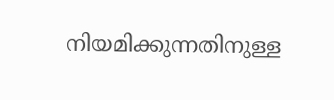നിയമിക്കുന്നതിനുള്ള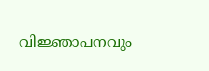വിജ്ഞാപനവും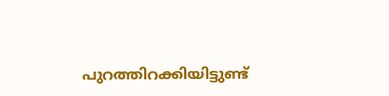പുറത്തിറക്കിയിട്ടുണ്ട്